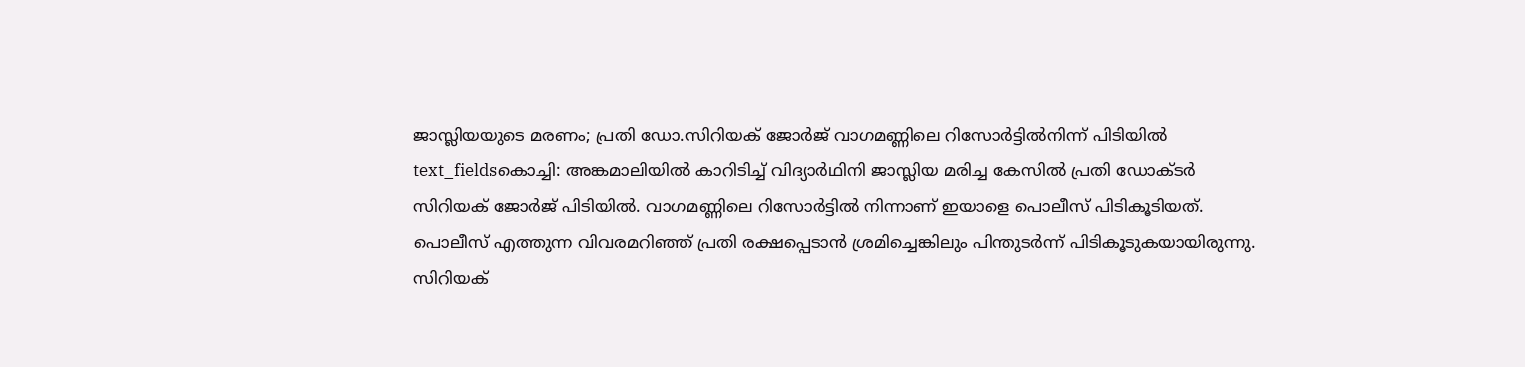ജാസ്ലിയയുടെ മരണം; പ്രതി ഡോ.സിറിയക് ജോർജ് വാഗമണ്ണിലെ റിസോർട്ടിൽനിന്ന് പിടിയിൽ
text_fieldsകൊച്ചി: അങ്കമാലിയിൽ കാറിടിച്ച് വിദ്യാർഥിനി ജാസ്ലിയ മരിച്ച കേസിൽ പ്രതി ഡോക്ടർ സിറിയക് ജോർജ് പിടിയിൽ. വാഗമണ്ണിലെ റിസോർട്ടിൽ നിന്നാണ് ഇയാളെ പൊലീസ് പിടികൂടിയത്. പൊലീസ് എത്തുന്ന വിവരമറിഞ്ഞ് പ്രതി രക്ഷപ്പെടാൻ ശ്രമിച്ചെങ്കിലും പിന്തുടർന്ന് പിടികൂടുകയായിരുന്നു. സിറിയക്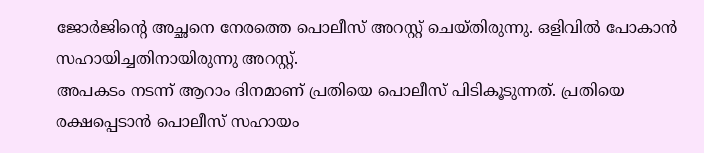ജോർജിന്റെ അച്ഛനെ നേരത്തെ പൊലീസ് അറസ്റ്റ് ചെയ്തിരുന്നു. ഒളിവിൽ പോകാൻ സഹായിച്ചതിനായിരുന്നു അറസ്റ്റ്.
അപകടം നടന്ന് ആറാം ദിനമാണ് പ്രതിയെ പൊലീസ് പിടികൂടുന്നത്. പ്രതിയെ രക്ഷപ്പെടാൻ പൊലീസ് സഹായം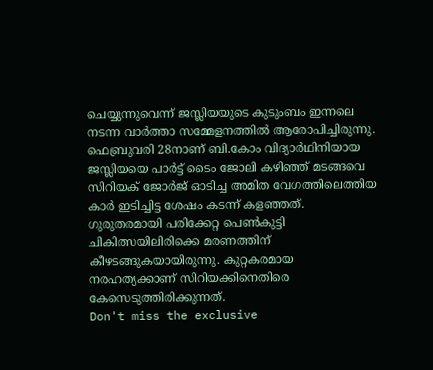ചെയ്യുന്നുവെന്ന് ജസ്ലിയയുടെ കുടുംബം ഇന്നലെ നടന്ന വാർത്താ സമ്മേളനത്തിൽ ആരോപിച്ചിരുന്നു. ഫെബ്രുവരി 28നാണ് ബി.കോം വിദ്യാർഥിനിയായ ജസ്ലിയയെ പാർട്ട് ടൈം ജോലി കഴിഞ്ഞ് മടങ്ങവെ സിറിയക് ജോർജ് ഓടിച്ച അമിത വേഗത്തിലെത്തിയ കാർ ഇടിച്ചിട്ട ശേഷം കടന്ന് കളഞ്ഞത്.
ഗുരുതരമായി പരിക്കേറ്റ പെൺകുട്ടി ചികിത്സയിലിരിക്കെ മരണത്തിന് കീഴടങ്ങുകയായിരുന്നു. കുറ്റകരമായ നരഹത്യക്കാണ് സിറിയക്കിനെതിരെ കേസെടുത്തിരിക്കുന്നത്.
Don't miss the exclusive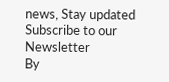news, Stay updated
Subscribe to our Newsletter
By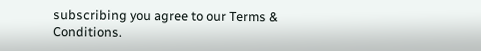subscribing you agree to our Terms & Conditions.